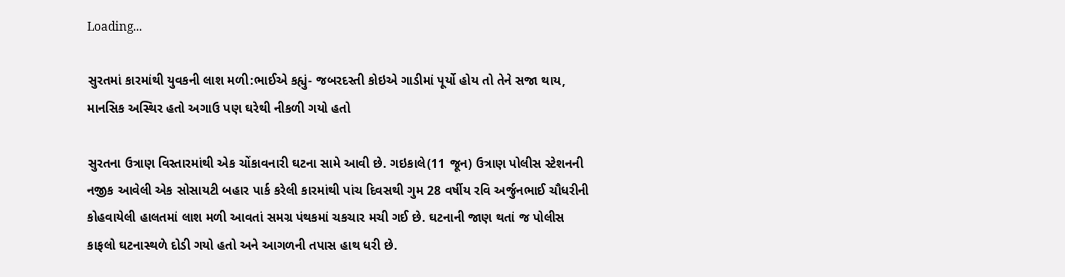Loading...

સુરતમાં કારમાંથી યુવકની લાશ મળી:ભાઈએ કહ્યું- જબરદસ્તી કોઇએ ગાડીમાં પૂર્યો હોય તો તેને સજા થાય, માનસિક અસ્થિર હતો અગાઉ પણ ઘરેથી નીકળી ગયો હતો

સુરતના ઉત્રાણ વિસ્તારમાંથી એક ચોંકાવનારી ઘટના સામે આવી છે. ગઇકાલે(11 જૂન) ઉત્રાણ પોલીસ સ્ટેશનની નજીક આવેલી એક સોસાયટી બહાર પાર્ક કરેલી કારમાંથી પાંચ દિવસથી ગુમ 28 વર્ષીય રવિ અર્જુનભાઈ ચૌધરીની કોહવાયેલી હાલતમાં લાશ મળી આવતાં સમગ્ર પંથકમાં ચકચાર મચી ગઈ છે. ઘટનાની જાણ થતાં જ પોલીસ કાફલો ઘટનાસ્થળે દોડી ગયો હતો અને આગળની તપાસ હાથ ધરી છે.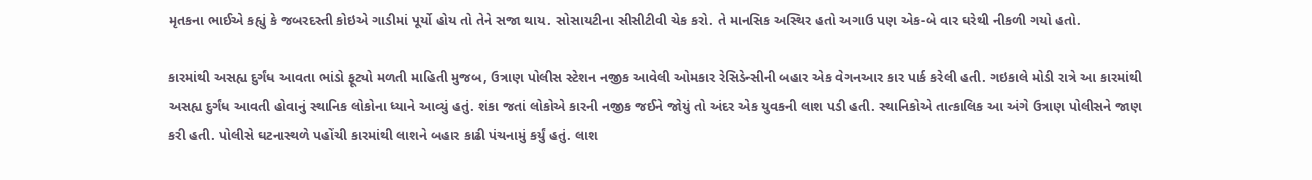મૃતકના ભાઈએ કહ્યું કે જબરદસ્તી કોઇએ ગાડીમાં પૂર્યો હોય તો તેને સજા થાય. સોસાયટીના સીસીટીવી ચેક કરો. તે માનસિક અસ્થિર હતો અગાઉ પણ એક-બે વાર ઘરેથી નીકળી ગયો હતો.

કારમાંથી અસહ્ય દુર્ગંધ આવતા ભાંડો ફૂટ્યો મળતી માહિતી મુજબ, ઉત્રાણ પોલીસ સ્ટેશન નજીક આવેલી ઓમકાર રેસિડેન્સીની બહાર એક વેગનઆર કાર પાર્ક કરેલી હતી. ગઇકાલે મોડી રાત્રે આ કારમાંથી અસહ્ય દુર્ગંધ આવતી હોવાનું સ્થાનિક લોકોના ધ્યાને આવ્યું હતું. શંકા જતાં લોકોએ કારની નજીક જઈને જોયું તો અંદર એક યુવકની લાશ પડી હતી. સ્થાનિકોએ તાત્કાલિક આ અંગે ઉત્રાણ પોલીસને જાણ કરી હતી. પોલીસે ઘટનાસ્થળે પહોંચી કારમાંથી લાશને બહાર કાઢી પંચનામું કર્યું હતું. લાશ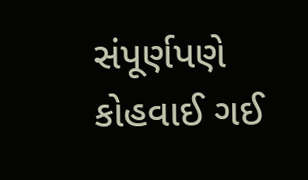સંપૂર્ણપણે કોહવાઈ ગઈ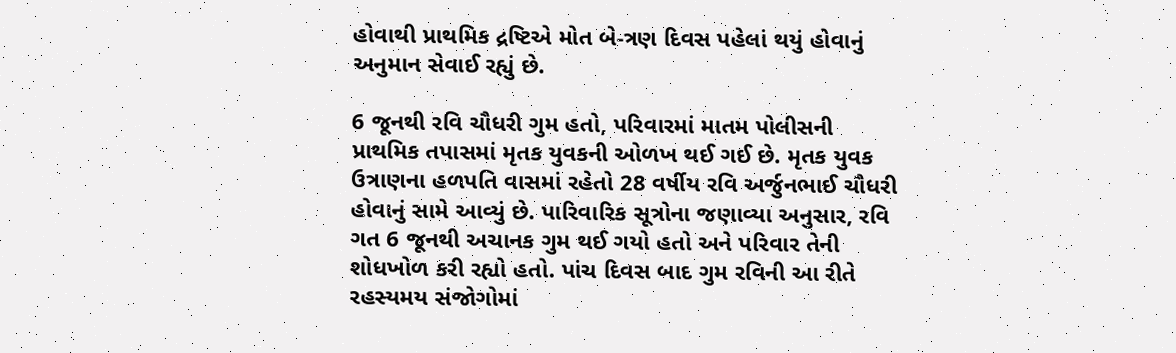હોવાથી પ્રાથમિક દ્રષ્ટિએ મોત બે-ત્રણ દિવસ પહેલાં થયું હોવાનું અનુમાન સેવાઈ રહ્યું છે.

6 જૂનથી રવિ ચૌધરી ગુમ હતો, પરિવારમાં માતમ પોલીસની પ્રાથમિક તપાસમાં મૃતક યુવકની ઓળખ થઈ ગઈ છે. મૃતક યુવક ઉત્રાણના હળપતિ વાસમાં રહેતો 28 વર્ષીય રવિ અર્જુનભાઈ ચૌધરી હોવાનું સામે આવ્યું છે. પારિવારિક સૂત્રોના જણાવ્યા અનુસાર, રવિ ગત 6 જૂનથી અચાનક ગુમ થઈ ગયો હતો અને પરિવાર તેની શોધખોળ કરી રહ્યો હતો. પાંચ દિવસ બાદ ગુમ રવિની આ રીતે રહસ્યમય સંજોગોમાં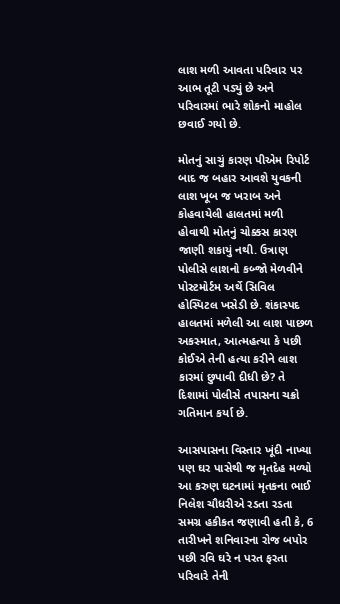લાશ મળી આવતા પરિવાર પર આભ તૂટી પડ્યું છે અને પરિવારમાં ભારે શોકનો માહોલ છવાઈ ગયો છે.

મોતનું સાચું કારણ પીએમ રિપોર્ટ બાદ જ બહાર આવશે યુવકની લાશ ખૂબ જ ખરાબ અને કોહવાયેલી હાલતમાં મળી હોવાથી મોતનું ચોક્કસ કારણ જાણી શકાયું નથી. ઉત્રાણ પોલીસે લાશનો કબ્જો મેળવીને પોસ્ટમોર્ટમ અર્થે સિવિલ હોસ્પિટલ ખસેડી છે. શંકાસ્પદ હાલતમાં મળેલી આ લાશ પાછળ અકસ્માત, આત્મહત્યા કે પછી કોઈએ તેની હત્યા કરીને લાશ કારમાં છુપાવી દીધી છે? તે દિશામાં પોલીસે તપાસના ચક્રો ગતિમાન કર્યા છે.

આસપાસના વિસ્તાર ખૂંદી નાખ્યા પણ ઘર પાસેથી જ મૃતદેહ મળ્યો આ કરુણ ઘટનામાં મૃતકના ભાઈ નિલેશ ચૌધરીએ રડતા રડતા સમગ્ર હકીકત જણાવી હતી કે, 6 તારીખને શનિવારના રોજ બપોર પછી રવિ ઘરે ન પરત ફરતા પરિવારે તેની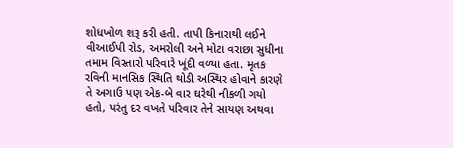શોધખોળ શરૂ કરી હતી. તાપી કિનારાથી લઈને વીઆઈપી રોડ, અમરોલી અને મોટા વરાછા સુધીના તમામ વિસ્તારો પરિવારે ખૂંદી વળ્યા હતા. મૃતક રવિની માનસિક સ્થિતિ થોડી અસ્થિર હોવાને કારણે તે અગાઉ પણ એક-બે વાર ઘરેથી નીકળી ગયો હતો, પરંતુ દર વખતે પરિવાર તેને સાયણ અથવા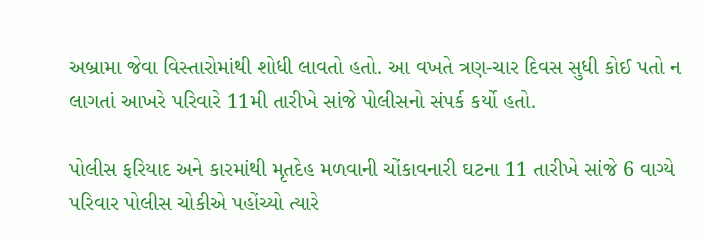અબ્રામા જેવા વિસ્તારોમાંથી શોધી લાવતો હતો. આ વખતે ત્રણ-ચાર દિવસ સુધી કોઈ પતો ન લાગતાં આખરે પરિવારે 11મી તારીખે સાંજે પોલીસનો સંપર્ક કર્યો હતો.

પોલીસ ફરિયાદ અને કારમાંથી મૃતદેહ મળવાની ચોંકાવનારી ઘટના 11 તારીખે સાંજે 6 વાગ્યે પરિવાર પોલીસ ચોકીએ પહોંચ્યો ત્યારે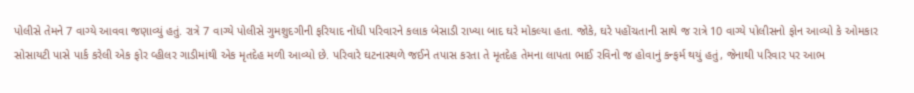પોલીસે તેમને 7 વાગ્યે આવવા જણાવ્યું હતું. રાત્રે 7 વાગ્યે પોલીસે ગુમશુદગીની ફરિયાદ નોંધી પરિવારને કલાક બેસાડી રાખ્યા બાદ ઘરે મોકલ્યા હતા. જોકે, ઘરે પહોંચતાની સાથે જ રાત્રે 10 વાગ્યે પોલીસનો ફોન આવ્યો કે ઓમકાર સોસાયટી પાસે પાર્ક કરેલી એક ફોર વ્હીલર ગાડીમાંથી એક મૃતદેહ મળી આવ્યો છે. પરિવારે ઘટનાસ્થળે જઈને તપાસ કરતા તે મૃતદેહ તેમના લાપતા ભાઈ રવિનો જ હોવાનું કન્ફર્મ થયું હતું, જેનાથી પરિવાર પર આભ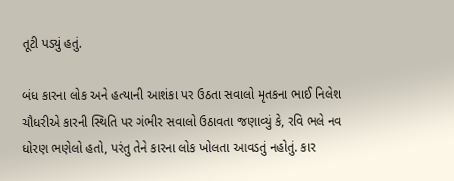તૂટી પડ્યું હતું.

બંધ કારના લોક અને હત્યાની આશંકા પર ઉઠતા સવાલો મૃતકના ભાઈ નિલેશ ચૌધરીએ કારની સ્થિતિ પર ગંભીર સવાલો ઉઠાવતા જણાવ્યું કે, રવિ ભલે નવ ધોરણ ભણેલો હતો, પરંતુ તેને કારના લોક ખોલતા આવડતું નહોતું. કાર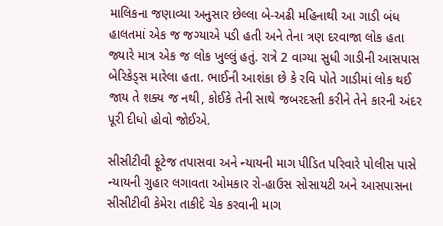માલિકના જણાવ્યા અનુસાર છેલ્લા બે-અઢી મહિનાથી આ ગાડી બંધ હાલતમાં એક જ જગ્યાએ પડી હતી અને તેના ત્રણ દરવાજા લોક હતા જ્યારે માત્ર એક જ લોક ખુલ્લું હતું. રાત્રે 2 વાગ્યા સુધી ગાડીની આસપાસ બેરિકેડ્સ મારેલા હતા. ભાઈની આશંકા છે કે રવિ પોતે ગાડીમાં લોક થઈ જાય તે શક્ય જ નથી, કોઈકે તેની સાથે જબરદસ્તી કરીને તેને કારની અંદર પૂરી દીધો હોવો જોઈએ.

સીસીટીવી ફૂટેજ તપાસવા અને ન્યાયની માગ પીડિત પરિવારે પોલીસ પાસે ન્યાયની ગુહાર લગાવતા ઓમકાર રો-હાઉસ સોસાયટી અને આસપાસના સીસીટીવી કેમેરા તાકીદે ચેક કરવાની માગ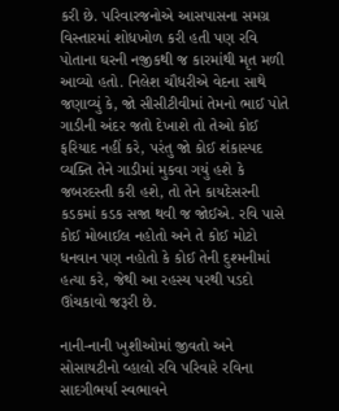કરી છે. પરિવારજનોએ આસપાસના સમગ્ર વિસ્તારમાં શોધખોળ કરી હતી પણ રવિ પોતાના ઘરની નજીકથી જ કારમાંથી મૃત મળી આવ્યો હતો. નિલેશ ચૌધરીએ વેદના સાથે જણાવ્યું કે, જો સીસીટીવીમાં તેમનો ભાઈ પોતે ગાડીની અંદર જતો દેખાશે તો તેઓ કોઈ ફરિયાદ નહીં કરે, પરંતુ જો કોઈ શંકાસ્પદ વ્યક્તિ તેને ગાડીમાં મુકવા ગયું હશે કે જબરદસ્તી કરી હશે, તો તેને કાયદેસરની કડકમાં કડક સજા થવી જ જોઈએ. રવિ પાસે કોઈ મોબાઈલ નહોતો અને તે કોઈ મોટો ધનવાન પણ નહોતો કે કોઈ તેની દુશ્મનીમાં હત્યા કરે, જેથી આ રહસ્ય પરથી પડદો ઊંચકાવો જરૂરી છે.

નાની-નાની ખુશીઓમાં જીવતો અને સોસાયટીનો વ્હાલો રવિ પરિવારે રવિના સાદગીભર્યા સ્વભાવને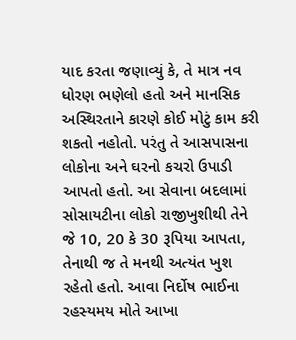યાદ કરતા જણાવ્યું કે, તે માત્ર નવ ધોરણ ભણેલો હતો અને માનસિક અસ્થિરતાને કારણે કોઈ મોટું કામ કરી શકતો નહોતો. પરંતુ તે આસપાસના લોકોના અને ઘરનો કચરો ઉપાડી આપતો હતો. આ સેવાના બદલામાં સોસાયટીના લોકો રાજીખુશીથી તેને જે 10, 20 કે 30 રૂપિયા આપતા, તેનાથી જ તે મનથી અત્યંત ખુશ રહેતો હતો. આવા નિર્દોષ ભાઈના રહસ્યમય મોતે આખા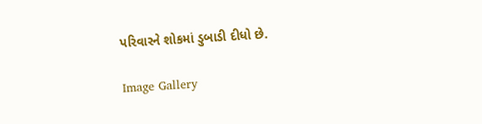પરિવારને શોકમાં ડુબાડી દીધો છે.

Image Gallery